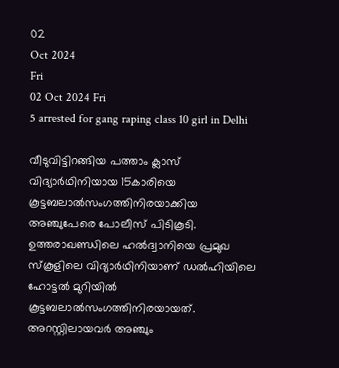02
Oct 2024
Fri
02 Oct 2024 Fri
5 arrested for gang raping class 10 girl in Delhi

വീടുവിട്ടിറങ്ങിയ പത്താം ക്ലാസ് വിദ്യാര്‍ഥിനിയായ 15കാരിയെ കൂട്ടബലാല്‍സംഗത്തിനിരയാക്കിയ അഞ്ചുപേരെ പോലീസ് പിടികൂടി. ഉത്തരാഖണ്ഡിലെ ഹല്‍ദ്വാനിയെ പ്രമുഖ സ്‌കൂളിലെ വിദ്യാര്‍ഥിനിയാണ് ഡല്‍ഹിയിലെ ഹോട്ടല്‍ മുറിയില്‍ കൂട്ടബലാല്‍സംഗത്തിനിരയായത്. അറസ്റ്റിലായവര്‍ അഞ്ചും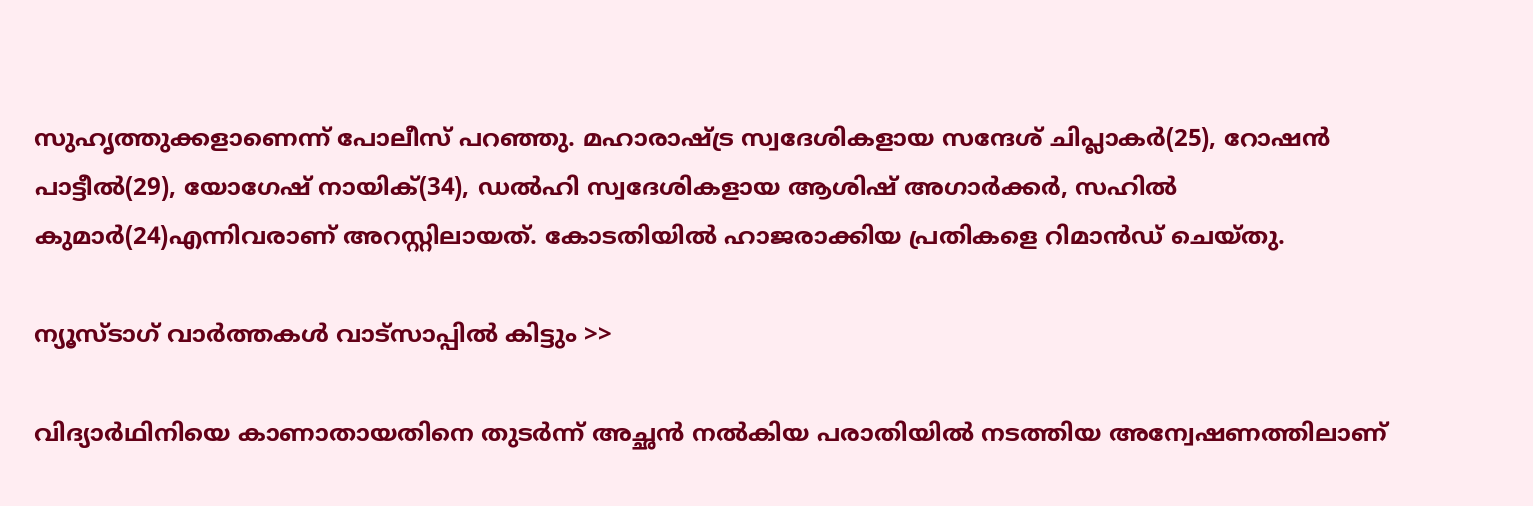സുഹൃത്തുക്കളാണെന്ന് പോലീസ് പറഞ്ഞു. മഹാരാഷ്ട്ര സ്വദേശികളായ സന്ദേശ് ചിപ്ലാകര്‍(25), റോഷന്‍ പാട്ടീല്‍(29), യോഗേഷ് നായിക്(34), ഡല്‍ഹി സ്വദേശികളായ ആശിഷ് അഗാര്‍ക്കര്‍, സഹില്‍ കുമാര്‍(24)എന്നിവരാണ് അറസ്റ്റിലായത്. കോടതിയില്‍ ഹാജരാക്കിയ പ്രതികളെ റിമാന്‍ഡ് ചെയ്തു.

ന്യൂസ്ടാഗ് വാര്‍ത്തകള്‍ വാട്‌സാപ്പില്‍ കിട്ടും >>

വിദ്യാര്‍ഥിനിയെ കാണാതായതിനെ തുടര്‍ന്ന് അച്ഛന്‍ നല്‍കിയ പരാതിയില്‍ നടത്തിയ അന്വേഷണത്തിലാണ്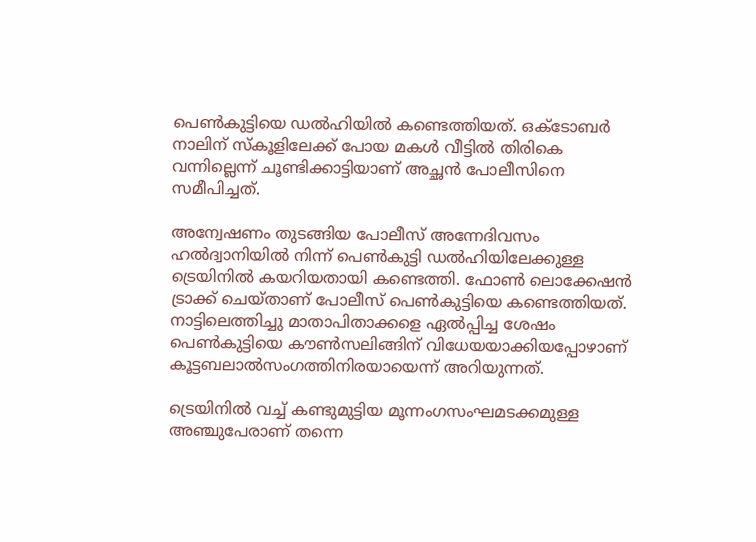പെണ്‍കുട്ടിയെ ഡല്‍ഹിയില്‍ കണ്ടെത്തിയത്. ഒക്ടോബര്‍ നാലിന് സ്‌കൂളിലേക്ക് പോയ മകള്‍ വീട്ടില്‍ തിരികെ വന്നില്ലെന്ന് ചൂണ്ടിക്കാട്ടിയാണ് അച്ഛന്‍ പോലീസിനെ സമീപിച്ചത്.

അന്വേഷണം തുടങ്ങിയ പോലീസ് അന്നേദിവസം ഹല്‍ദ്വാനിയില്‍ നിന്ന് പെണ്‍കുട്ടി ഡല്‍ഹിയിലേക്കുള്ള ട്രെയിനില്‍ കയറിയതായി കണ്ടെത്തി. ഫോണ്‍ ലൊക്കേഷന്‍ ട്രാക്ക് ചെയ്താണ് പോലീസ് പെണ്‍കുട്ടിയെ കണ്ടെത്തിയത്. നാട്ടിലെത്തിച്ചു മാതാപിതാക്കളെ ഏല്‍പ്പിച്ച ശേഷം പെണ്‍കുട്ടിയെ കൗണ്‍സലിങ്ങിന് വിധേയയാക്കിയപ്പോഴാണ് കൂട്ടബലാല്‍സംഗത്തിനിരയായെന്ന് അറിയുന്നത്.

ട്രെയിനില്‍ വച്ച് കണ്ടുമുട്ടിയ മൂന്നംഗസംഘമടക്കമുള്ള അഞ്ചുപേരാണ് തന്നെ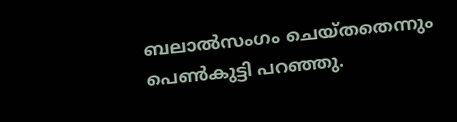ബലാല്‍സംഗം ചെയ്തതെന്നും പെണ്‍കുട്ടി പറഞ്ഞു.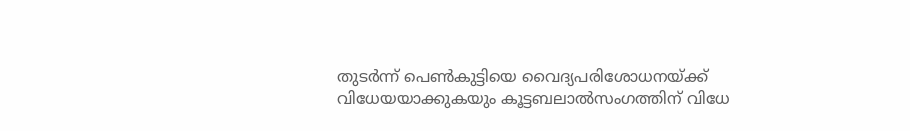തുടര്‍ന്ന് പെണ്‍കുട്ടിയെ വൈദ്യപരിശോധനയ്ക്ക് വിധേയയാക്കുകയും കൂട്ടബലാല്‍സംഗത്തിന് വിധേ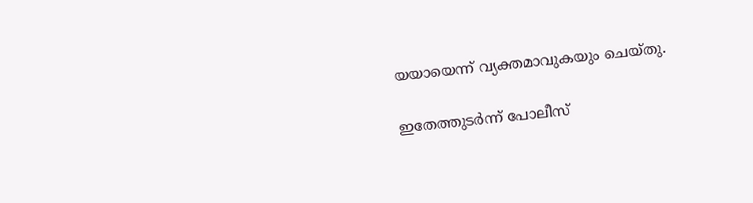യയായെന്ന് വ്യക്തമാവുകയും ചെയ്തു.

ഇതേത്തുടര്‍ന്ന് പോലീസ്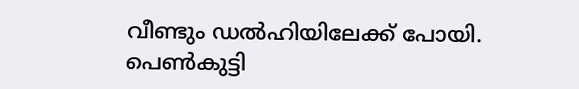വീണ്ടും ഡല്‍ഹിയിലേക്ക് പോയി. പെണ്‍കുട്ടി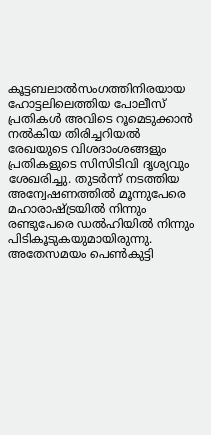കൂട്ടബലാല്‍സംഗത്തിനിരയായ ഹോട്ടലിലെത്തിയ പോലീസ് പ്രതികള്‍ അവിടെ റൂമെടുക്കാന്‍ നല്‍കിയ തിരിച്ചറിയല്‍ രേഖയുടെ വിശദാംശങ്ങളും പ്രതികളുടെ സിസിടിവി ദൃശ്യവും ശേഖരിച്ചു. തുടര്‍ന്ന് നടത്തിയ അന്വേഷണത്തില്‍ മൂന്നുപേരെ മഹാരാഷ്ട്രയില്‍ നിന്നും രണ്ടുപേരെ ഡല്‍ഹിയില്‍ നിന്നും പിടികൂടുകയുമായിരുന്നു. അതേസമയം പെണ്‍കുട്ടി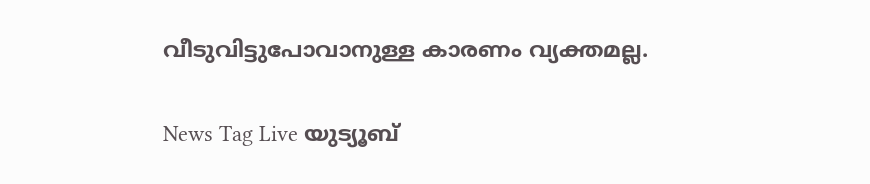വീടുവിട്ടുപോവാനുള്ള കാരണം വ്യക്തമല്ല.

News Tag Live യുട്യൂബ്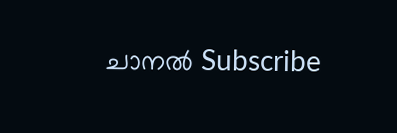ചാനല്‍ Subscribe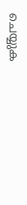ചെയ്യുക